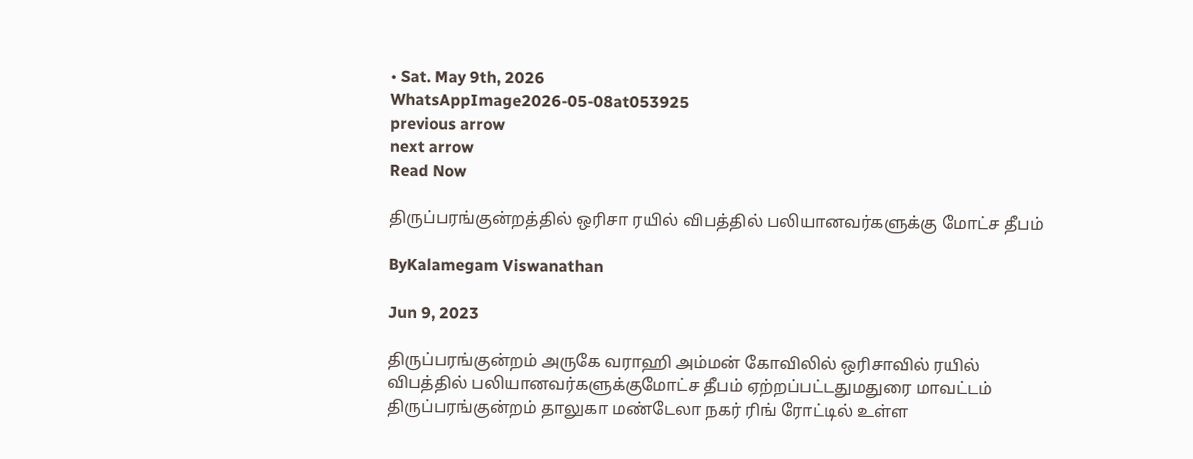• Sat. May 9th, 2026
WhatsAppImage2026-05-08at053925
previous arrow
next arrow
Read Now

திருப்பரங்குன்றத்தில் ஒரிசா ரயில் விபத்தில் பலியானவர்களுக்கு மோட்ச தீபம்

ByKalamegam Viswanathan

Jun 9, 2023

திருப்பரங்குன்றம் அருகே வராஹி அம்மன் கோவிலில் ஒரிசாவில் ரயில் விபத்தில் பலியானவர்களுக்குமோட்ச தீபம் ஏற்றப்பட்டதுமதுரை மாவட்டம் திருப்பரங்குன்றம் தாலுகா மண்டேலா நகர் ரிங் ரோட்டில் உள்ள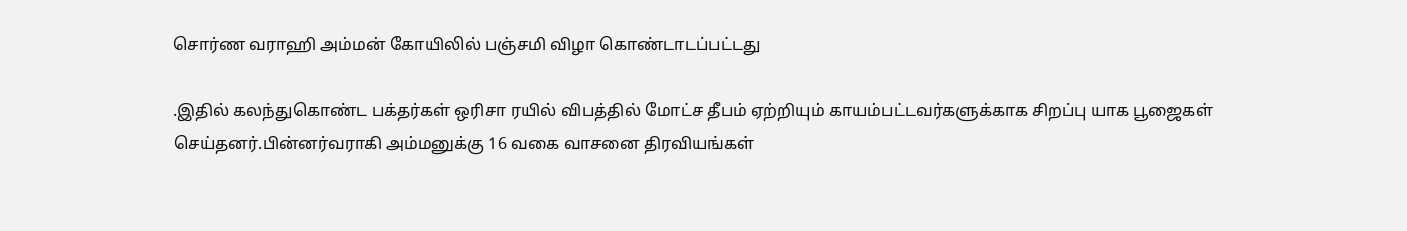சொர்ண வராஹி அம்மன் கோயிலில் பஞ்சமி விழா கொண்டாடப்பட்டது

.இதில் கலந்துகொண்ட பக்தர்கள் ஒரிசா ரயில் விபத்தில் மோட்ச தீபம் ஏற்றியும் காயம்பட்டவர்களுக்காக சிறப்பு யாக பூஜைகள் செய்தனர்.பின்னர்வராகி அம்மனுக்கு 16 வகை வாசனை திரவியங்கள்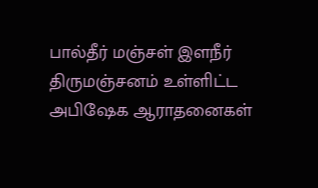பால்தீர் மஞ்சள் இளநீர் திருமஞ்சனம் உள்ளிட்ட அபிஷேக ஆராதனைகள்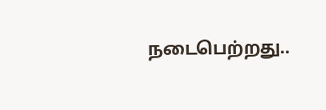நடைபெற்றது..